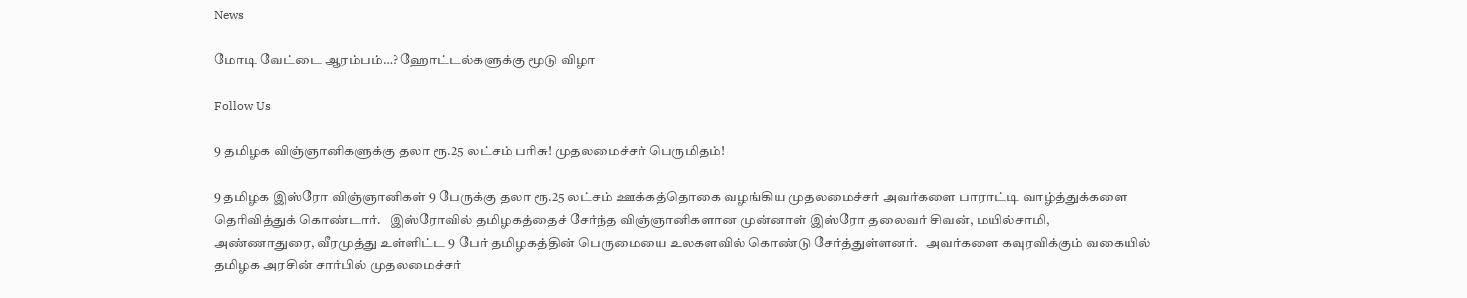News

மோடி வேட்டை ஆரம்பம்…? ஹோட்டல்களுக்கு மூடு விழா

Follow Us

9 தமிழக விஞ்ஞானிகளுக்கு தலா ரூ.25 லட்சம் பரிசு! முதலமைச்சர் பெருமிதம்!

9 தமிழக இஸ்ரோ விஞ்ஞானிகள் 9 பேருக்கு தலா ரூ.25 லட்சம் ஊக்கத்தொகை வழங்கிய முதலமைச்சர் அவர்களை பாராட்டி வாழ்த்துக்களை தெரிவித்துக் கொண்டார்.   இஸ்ரோவில் தமிழகத்தைச் சேர்ந்த விஞ்ஞானிகளான முன்னாள் இஸ்ரோ தலைவர் சிவன், மயில்சாமி, அண்ணாதுரை, வீரமுத்து உள்ளிட்ட 9 பேர் தமிழகத்தின் பெருமையை உலகளவில் கொண்டு சேர்த்துள்ளனர்.   அவர்களை கவுரவிக்கும் வகையில் தமிழக அரசின் சார்பில் முதலமைச்சர்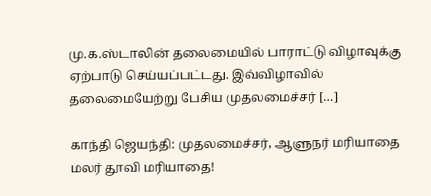மு.க.ஸ்டாலின் தலைமையில் பாராட்டு விழாவுக்கு ஏற்பாடு செய்யப்பட்டது. இவ்விழாவில் தலைமையேற்று பேசிய முதலமைச்சர் […]

காந்தி ஜெயந்தி: முதலமைச்சர், ஆளுநர் மரியாதை மலர் தூவி மரியாதை!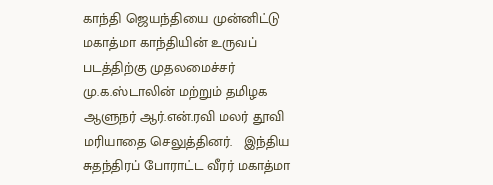காந்தி ஜெயந்தியை முன்னிட்டு மகாத்மா காந்தியின் உருவப் படத்திற்கு முதலமைச்சர் மு.க.ஸ்டாலின் மற்றும் தமிழக ஆளுநர் ஆர்.என்.ரவி மலர் தூவி மரியாதை செலுத்தினர்.   இந்திய சுதந்திரப் போராட்ட வீரர் மகாத்மா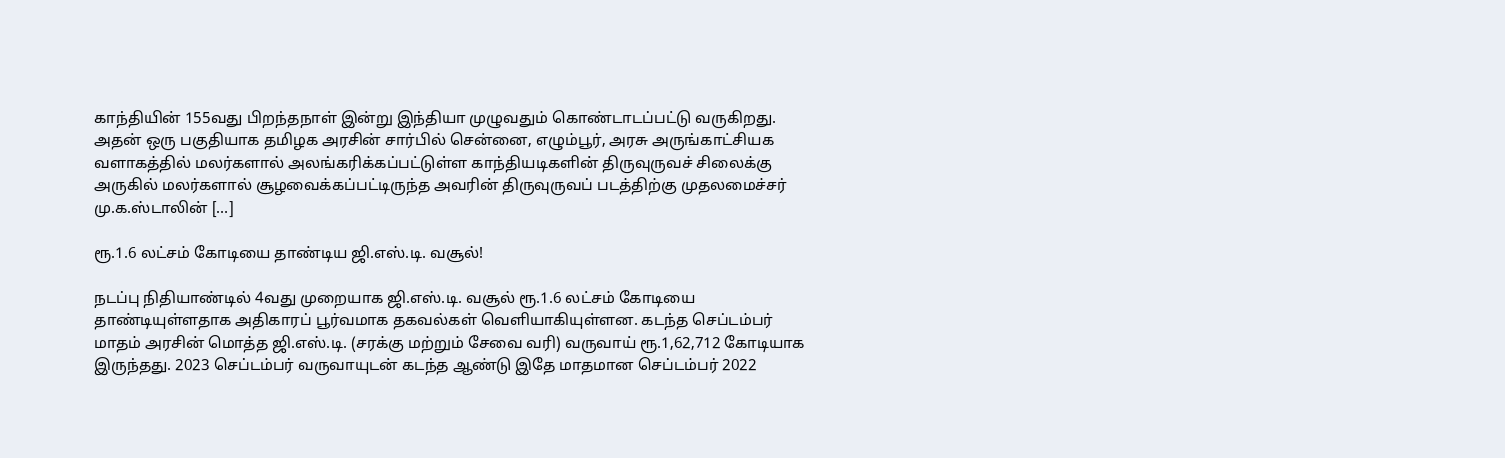காந்தியின் 155வது பிறந்தநாள் இன்று இந்தியா முழுவதும் கொண்டாடப்பட்டு வருகிறது. அதன் ஒரு பகுதியாக தமிழக அரசின் சார்பில் சென்னை, எழும்பூர், அரசு அருங்காட்சியக வளாகத்தில் மலர்களால் அலங்கரிக்கப்பட்டுள்ள காந்தியடிகளின் திருவுருவச் சிலைக்கு அருகில் மலர்களால் சூழவைக்கப்பட்டிருந்த அவரின் திருவுருவப் படத்திற்கு முதலமைச்சர் மு.க.ஸ்டாலின் […]

ரூ.1.6 லட்சம் கோடியை தாண்டிய ஜி.எஸ்.டி. வசூல்!

நடப்பு நிதியாண்டில் 4வது முறையாக ஜி.எஸ்.டி. வசூல் ரூ.1.6 லட்சம் கோடியை தாண்டியுள்ளதாக அதிகாரப் பூர்வமாக தகவல்கள் வெளியாகியுள்ளன. கடந்த செப்டம்பர் மாதம் அரசின் மொத்த ஜி.எஸ்.டி. (சரக்கு மற்றும் சேவை வரி) வருவாய் ரூ.1,62,712 கோடியாக இருந்தது. 2023 செப்டம்பர் வருவாயுடன் கடந்த ஆண்டு இதே மாதமான செப்டம்பர் 2022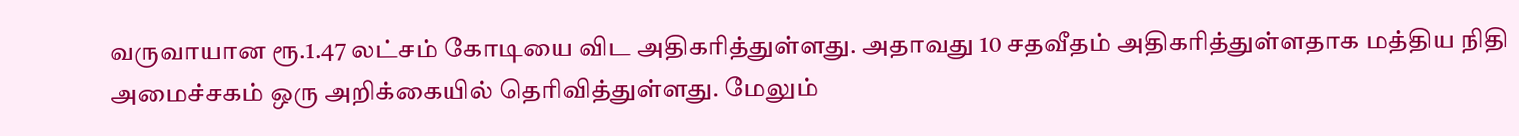வருவாயான ரூ.1.47 லட்சம் கோடியை விட அதிகரித்துள்ளது. அதாவது 10 சதவீதம் அதிகரித்துள்ளதாக மத்திய நிதி அமைச்சகம் ஒரு அறிக்கையில் தெரிவித்துள்ளது. மேலும்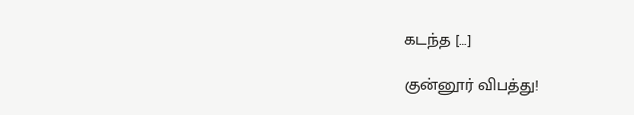கடந்த […]

குன்னூர் விபத்து!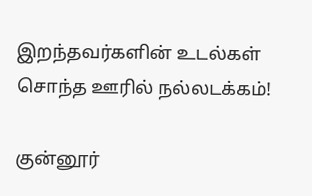இறந்தவர்களின் உடல்கள் சொந்த ஊரில் நல்லடக்கம்!

குன்னூர்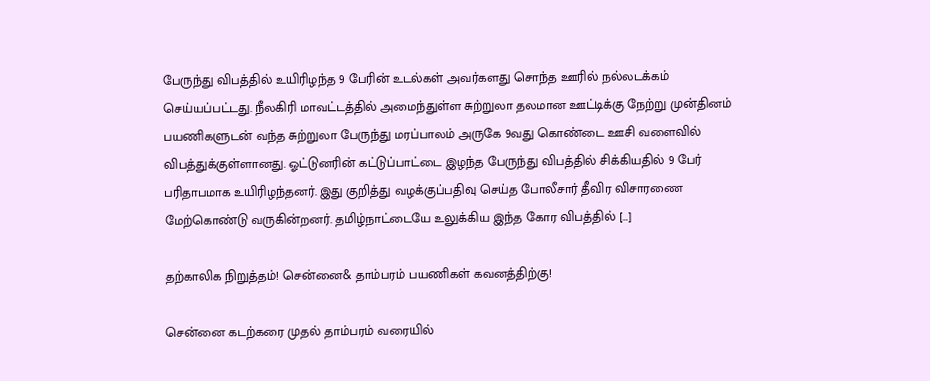பேருந்து விபத்தில் உயிரிழந்த 9 பேரின் உடல்கள் அவர்களது சொந்த ஊரில் நல்லடக்கம் செய்யப்பட்டது. நீலகிரி மாவட்டத்தில் அமைந்துள்ள சுற்றுலா தலமான ஊட்டிக்கு நேற்று முன்தினம் பயணிகளுடன் வந்த சுற்றுலா பேருந்து மரப்பாலம் அருகே 9வது கொண்டை ஊசி வளைவில் விபத்துக்குள்ளானது. ஓட்டுனரின் கட்டுப்பாட்டை இழந்த பேருந்து விபத்தில் சிக்கியதில் 9 பேர் பரிதாபமாக உயிரிழந்தனர். இது குறித்து வழக்குப்பதிவு செய்த போலீசார் தீவிர விசாரணை மேற்கொண்டு வருகின்றனர். தமிழ்நாட்டையே உலுக்கிய இந்த கோர விபத்தில் […]

தற்காலிக நிறுத்தம்! சென்னை& தாம்பரம் பயணிகள் கவனத்திற்கு!

சென்னை கடற்கரை முதல் தாம்பரம் வரையில்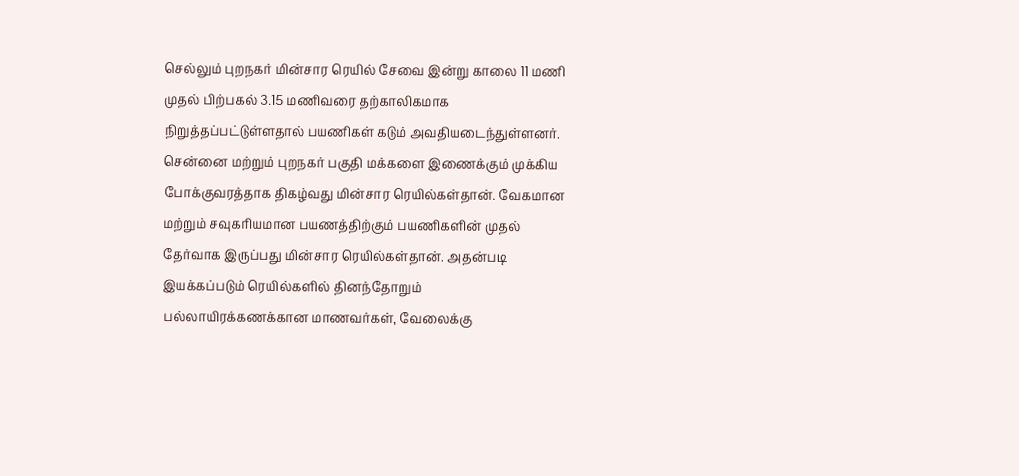செல்லும் புறநகர் மின்சார ரெயில் சேவை இன்று காலை 11 மணி முதல் பிற்பகல் 3.15 மணிவரை தற்காலிகமாக நிறுத்தப்பட்டுள்ளதால் பயணிகள் கடும் அவதியடைந்துள்ளனர். சென்னை மற்றும் புறநகர் பகுதி மக்களை இணைக்கும் முக்கிய போக்குவரத்தாக திகழ்வது மின்சார ரெயில்கள்தான். வேகமான மற்றும் சவுகரியமான பயணத்திற்கும் பயணிகளின் முதல் தேர்வாக இருப்பது மின்சார ரெயில்கள்தான். அதன்படி இயக்கப்படும் ரெயில்களில் தினந்தோறும் பல்லாயிரக்கணக்கான மாணவர்கள், வேலைக்கு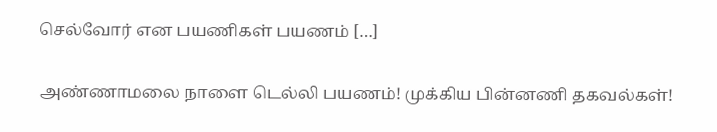செல்வோர் என பயணிகள் பயணம் […]

அண்ணாமலை நாளை டெல்லி பயணம்! முக்கிய பின்னணி தகவல்கள்!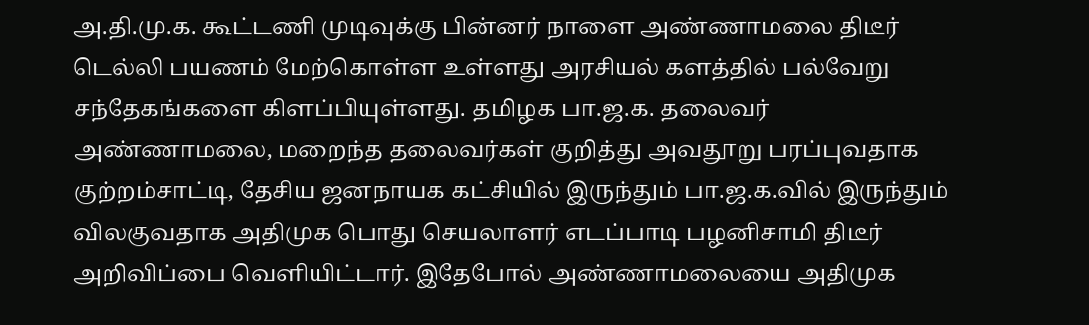அ.தி.மு.க. கூட்டணி முடிவுக்கு பின்னர் நாளை அண்ணாமலை திடீர் டெல்லி பயணம் மேற்கொள்ள உள்ளது அரசியல் களத்தில் பல்வேறு சந்தேகங்களை கிளப்பியுள்ளது. தமிழக பா.ஜ.க. தலைவர் அண்ணாமலை, மறைந்த தலைவர்கள் குறித்து அவதூறு பரப்புவதாக குற்றம்சாட்டி, தேசிய ஜனநாயக கட்சியில் இருந்தும் பா.ஜ.க.வில் இருந்தும் விலகுவதாக அதிமுக பொது செயலாளர் எடப்பாடி பழனிசாமி திடீர் அறிவிப்பை வெளியிட்டார். இதேபோல் அண்ணாமலையை அதிமுக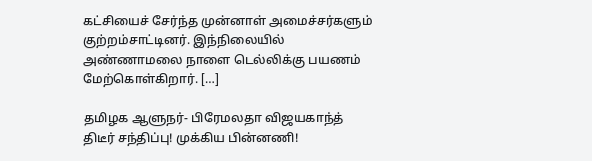கட்சியைச் சேர்ந்த முன்னாள் அமைச்சர்களும் குற்றம்சாட்டினர். இந்நிலையில் அண்ணாமலை நாளை டெல்லிக்கு பயணம் மேற்கொள்கிறார். […]

தமிழக ஆளுநர்- பிரேமலதா விஜயகாந்த் திடீர் சந்திப்பு! முக்கிய பின்னணி!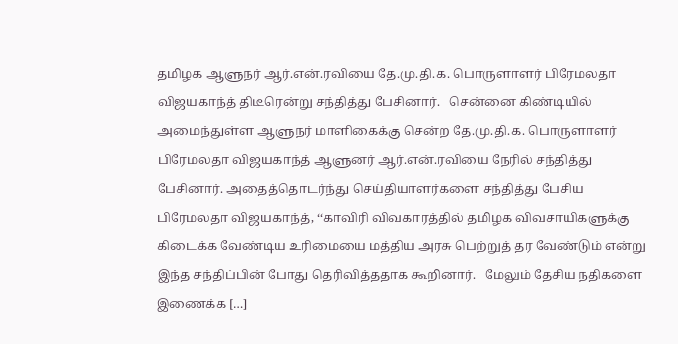தமிழக ஆளுநர் ஆர்.என்.ரவியை தே.மு.தி.க. பொருளாளர் பிரேமலதா விஜயகாந்த் திடீரென்று சந்தித்து பேசினார்.   சென்னை கிண்டியில் அமைந்துள்ள ஆளுநர் மாளிகைக்கு சென்ற தே.மு.தி.க. பொருளாளர் பிரேமலதா விஜயகாந்த் ஆளுனர் ஆர்.என்.ரவியை நேரில் சந்தித்து பேசினார். அதைத்தொடர்ந்து செய்தியாளர்களை சந்தித்து பேசிய பிரேமலதா விஜயகாந்த், ‘‘காவிரி விவகாரத்தில் தமிழக விவசாயிகளுக்கு கிடைக்க வேண்டிய உரிமையை மத்திய அரசு பெற்றுத் தர வேண்டும் என்று இந்த சந்திப்பின் போது தெரிவித்ததாக கூறினார்.   மேலும் தேசிய நதிகளை இணைக்க […]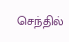செந்தில்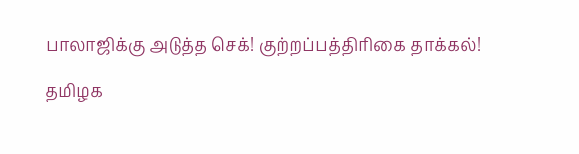பாலாஜிக்கு அடுத்த செக்! குற்றப்பத்திரிகை தாக்கல்!

தமிழக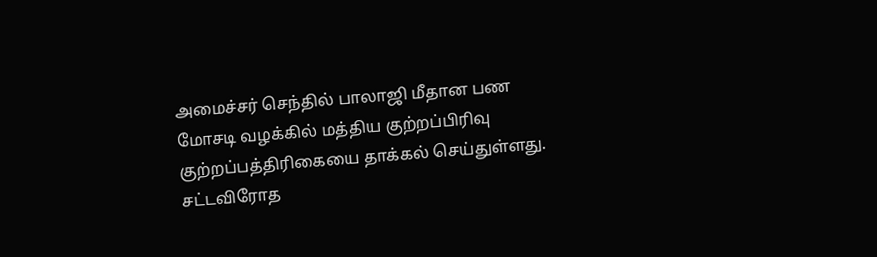அமைச்சர் செந்தில் பாலாஜி மீதான பண மோசடி வழக்கில் மத்திய குற்றப்பிரிவு குற்றப்பத்திரிகையை தாக்கல் செய்துள்ளது. சட்டவிரோத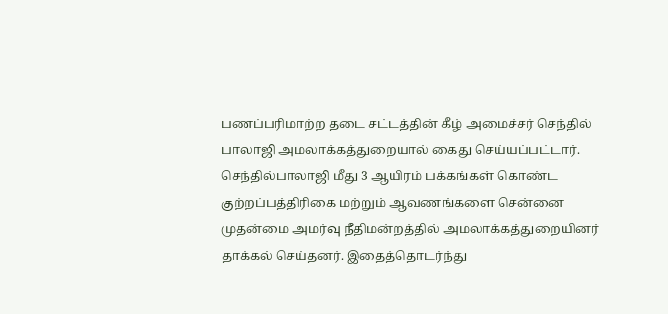பணப்பரிமாற்ற தடை சட்டத்தின் கீழ் அமைச்சர் செந்தில் பாலாஜி அமலாக்கத்துறையால் கைது செய்யப்பட்டார். செந்தில்பாலாஜி மீது 3 ஆயிரம் பக்கங்கள் கொண்ட குற்றப்பத்திரிகை மற்றும் ஆவணங்களை சென்னை முதன்மை அமர்வு நீதிமன்றத்தில் அமலாக்கத்துறையினர் தாக்கல் செய்தனர். இதைத்தொடர்ந்து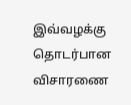இவ்வழக்கு தொடர்பான விசாரணை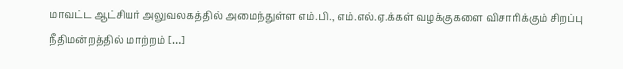மாவட்ட ஆட்சியர் அலுவலகத்தில் அமைந்துள்ள எம்.பி., எம்.எல்.ஏ.க்கள் வழக்குகளை விசாரிக்கும் சிறப்பு நீதிமன்றத்தில் மாற்றம் […]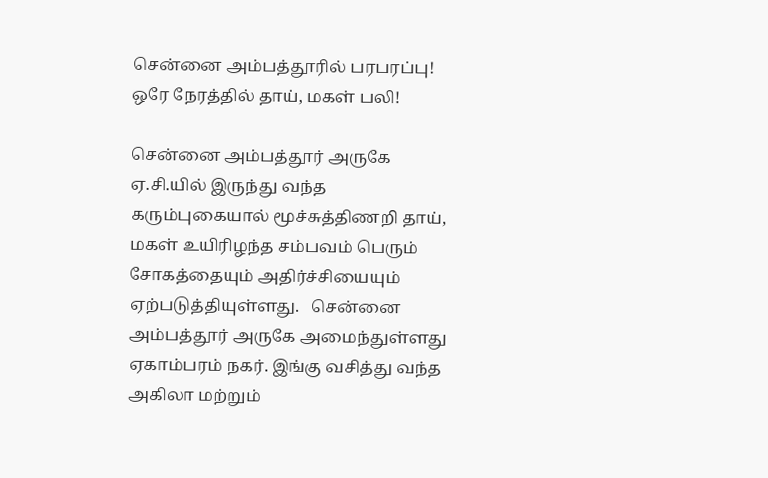சென்னை அம்பத்தூரில் பரபரப்பு! ஒரே நேரத்தில் தாய், மகள் பலி!

சென்னை அம்பத்தூர் அருகே ஏ.சி.யில் இருந்து வந்த கரும்புகையால் மூச்சுத்திணறி தாய், மகள் உயிரிழந்த சம்பவம் பெரும் சோகத்தையும் அதிர்ச்சியையும் ஏற்படுத்தியுள்ளது.   சென்னை அம்பத்தூர் அருகே அமைந்துள்ளது ஏகாம்பரம் நகர். இங்கு வசித்து வந்த அகிலா மற்றும்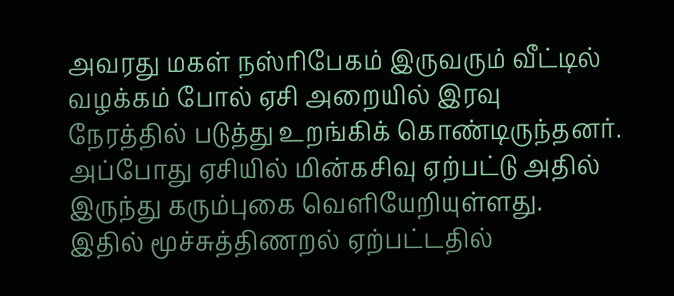அவரது மகள் நஸ்ரிபேகம் இருவரும் வீட்டில் வழக்கம் போல் ஏசி அறையில் இரவு நேரத்தில் படுத்து உறங்கிக் கொண்டிருந்தனர். அப்போது ஏசியில் மின்கசிவு ஏற்பட்டு அதில் இருந்து கரும்புகை வெளியேறியுள்ளது.   இதில் மூச்சுத்திணறல் ஏற்பட்டதில்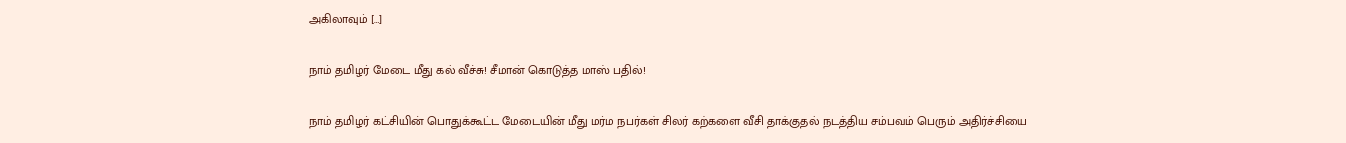அகிலாவும் […]

நாம் தமிழர் மேடை மீது கல் வீச்சு! சீமான் கொடுத்த மாஸ் பதில்!

நாம் தமிழர் கட்சியின் பொதுக்கூட்ட மேடையின் மீது மர்ம நபர்கள் சிலர் கற்களை வீசி தாக்குதல் நடத்திய சம்பவம் பெரும் அதிர்ச்சியை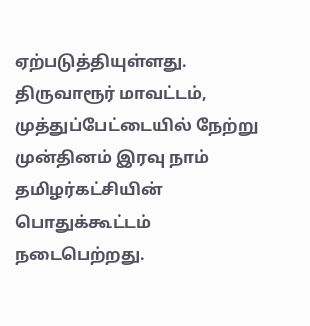ஏற்படுத்தியுள்ளது.   திருவாரூர் மாவட்டம், முத்துப்பேட்டையில் நேற்று முன்தினம் இரவு நாம் தமிழர்கட்சியின் பொதுக்கூட்டம் நடைபெற்றது.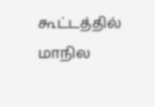கூட்டத்தில் மாநில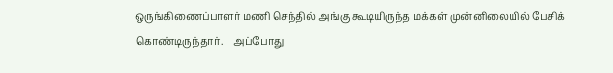ஒருங்கிணைப்பாளர் மணி செந்தில் அங்கு கூடியிருந்த மக்கள் முன்னிலையில் பேசிக் கொண்டிருந்தார்.    அப்போது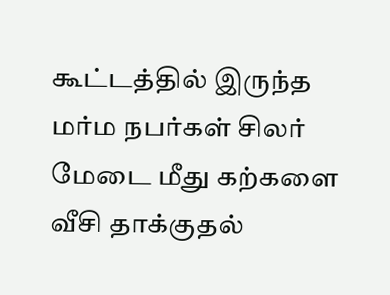கூட்டத்தில் இருந்த மர்ம நபர்கள் சிலர் மேடை மீது கற்களை வீசி தாக்குதல்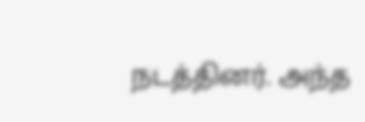நடத்தினர். அந்த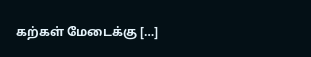கற்கள் மேடைக்கு […]